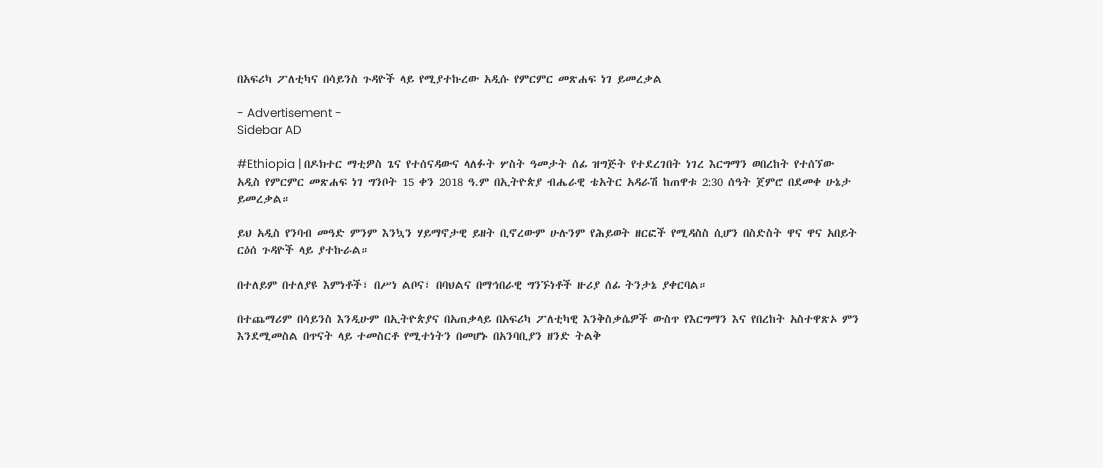በአፍሪካ ፖለቲካና በሳይንስ ጉዳዮች ላይ የሚያተኩረው አዲሱ የምርምር መጽሐፍ ነገ ይመረቃል

- Advertisement -
Sidebar AD

#Ethiopia | በዶክተር ማቲዎስ ጌና የተሰናዳውና ላለፉት ሦስት ዓመታት ሰፊ ዝግጅት የተደረገበት ነገረ እርግማን ወበረከት የተሰኘው አዲስ የምርምር መጽሐፍ ነገ ግንቦት 15 ቀን 2018 ዓ.ም በኢትዮጵያ ብሔራዊ ቴአትር አዳራሽ ከጠዋቱ 2:30 ሰዓት ጀምሮ በደመቀ ሁኔታ ይመረቃል።

ይህ አዲስ የንባብ መዓድ ምንም እንኳን ሃይማኖታዊ ይዘት ቢኖረውም ሁሉንም የሕይወት ዘርፎች የሚዳስስ ሲሆን በስድስት ዋና ዋና አበይት ርዕሰ ጉዳዮች ላይ ያተኩራል።

በተለይም በተለያዩ እምነቶች፣ በሥነ ልቦና፣ በባህልና በማኅበራዊ ግንኙነቶች ዙሪያ ሰፊ ትንታኔ ያቀርባል።

በተጨማሪም በሳይንስ እንዲሁም በኢትዮጵያና በአጠቃላይ በአፍሪካ ፖለቲካዊ እንቅስቃሴዎች ውስጥ የእርግማን እና የበረከት አስተዋጽኦ ምን እንደሚመስል በጥናት ላይ ተመስርቶ የሚተነትን በመሆኑ በአንባቢያን ዘንድ ትልቅ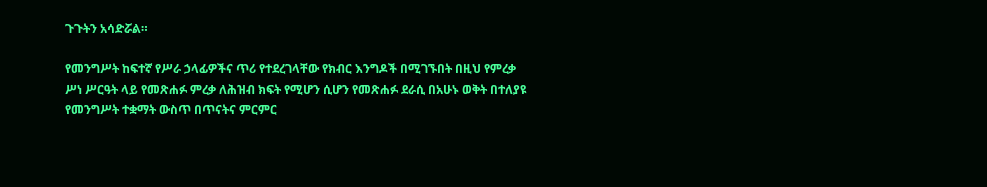ጉጉትን አሳድሯል።

የመንግሥት ከፍተኛ የሥራ ኃላፊዎችና ጥሪ የተደረገላቸው የክብር እንግዶች በሚገኙበት በዚህ የምረቃ ሥነ ሥርዓት ላይ የመጽሐፉ ምረቃ ለሕዝብ ክፍት የሚሆን ሲሆን የመጽሐፉ ደራሲ በአሁኑ ወቅት በተለያዩ የመንግሥት ተቋማት ውስጥ በጥናትና ምርምር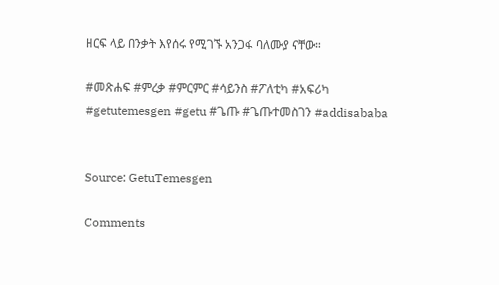ዘርፍ ላይ በንቃት እየሰሩ የሚገኙ አንጋፋ ባለሙያ ናቸው።

#መጽሐፍ #ምረቃ #ምርምር #ሳይንስ #ፖለቲካ #አፍሪካ #getutemesgen #getu #ጌጡ #ጌጡተመስገን #addisababa


Source: GetuTemesgen

Comments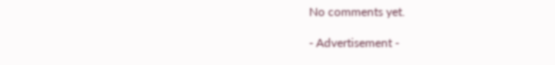No comments yet.

- Advertisement -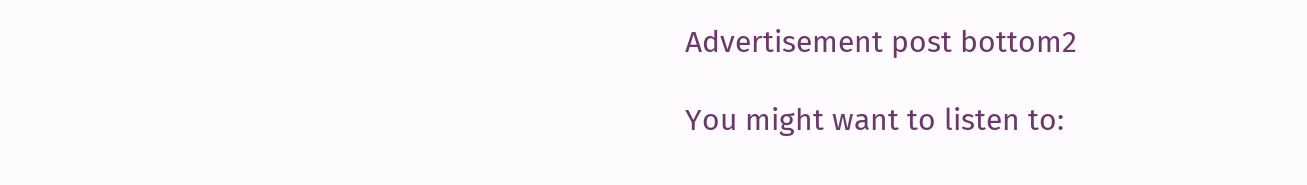Advertisement post bottom2

You might want to listen to: